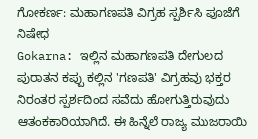ಗೋಕರ್ಣ: ಮಹಾಗಣಪತಿ ವಿಗ್ರಹ ಸ್ಪರ್ಶಿಸಿ ಪೂಜೆಗೆ ನಿಷೇಧ
Gokarna: ಇಲ್ಲಿನ ಮಹಾಗಣಪತಿ ದೇಗುಲದ ಪುರಾತನ ಕಪ್ಪು ಕಲ್ಲಿನ 'ಗಣಪತಿ' ವಿಗ್ರಹವು ಭಕ್ತರ ನಿರಂತರ ಸ್ಪರ್ಶದಿಂದ ಸವೆದು ಹೋಗುತ್ತಿರುವುದು ಆತಂಕಕಾರಿಯಾಗಿದೆ. ಈ ಹಿನ್ನೆಲೆ ರಾಜ್ಯ ಮುಜರಾಯಿ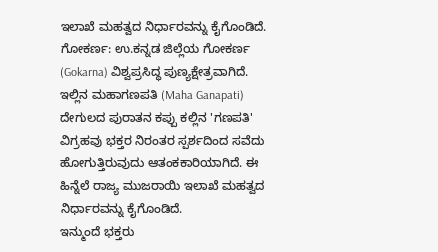ಇಲಾಖೆ ಮಹತ್ವದ ನಿರ್ಧಾರವನ್ನು ಕೈಗೊಂಡಿದೆ.
ಗೋಕರ್ಣ: ಉ.ಕನ್ನಡ ಜಿಲ್ಲೆಯ ಗೋಕರ್ಣ (Gokarna) ವಿಶ್ವಪ್ರಸಿದ್ಧ ಪುಣ್ಯಕ್ಷೇತ್ರವಾಗಿದೆ. ಇಲ್ಲಿನ ಮಹಾಗಣಪತಿ (Maha Ganapati) ದೇಗುಲದ ಪುರಾತನ ಕಪ್ಪು ಕಲ್ಲಿನ 'ಗಣಪತಿ' ವಿಗ್ರಹವು ಭಕ್ತರ ನಿರಂತರ ಸ್ಪರ್ಶದಿಂದ ಸವೆದು ಹೋಗುತ್ತಿರುವುದು ಆತಂಕಕಾರಿಯಾಗಿದೆ. ಈ ಹಿನ್ನೆಲೆ ರಾಜ್ಯ ಮುಜರಾಯಿ ಇಲಾಖೆ ಮಹತ್ವದ ನಿರ್ಧಾರವನ್ನು ಕೈಗೊಂಡಿದೆ.
ಇನ್ಮುಂದೆ ಭಕ್ತರು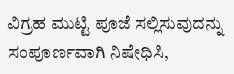ವಿಗ್ರಹ ಮುಟ್ಟಿ ಪೂಜೆ ಸಲ್ಲಿಸುವುದನ್ನು ಸಂಪೂರ್ಣವಾಗಿ ನಿಷೇಧಿಸಿ,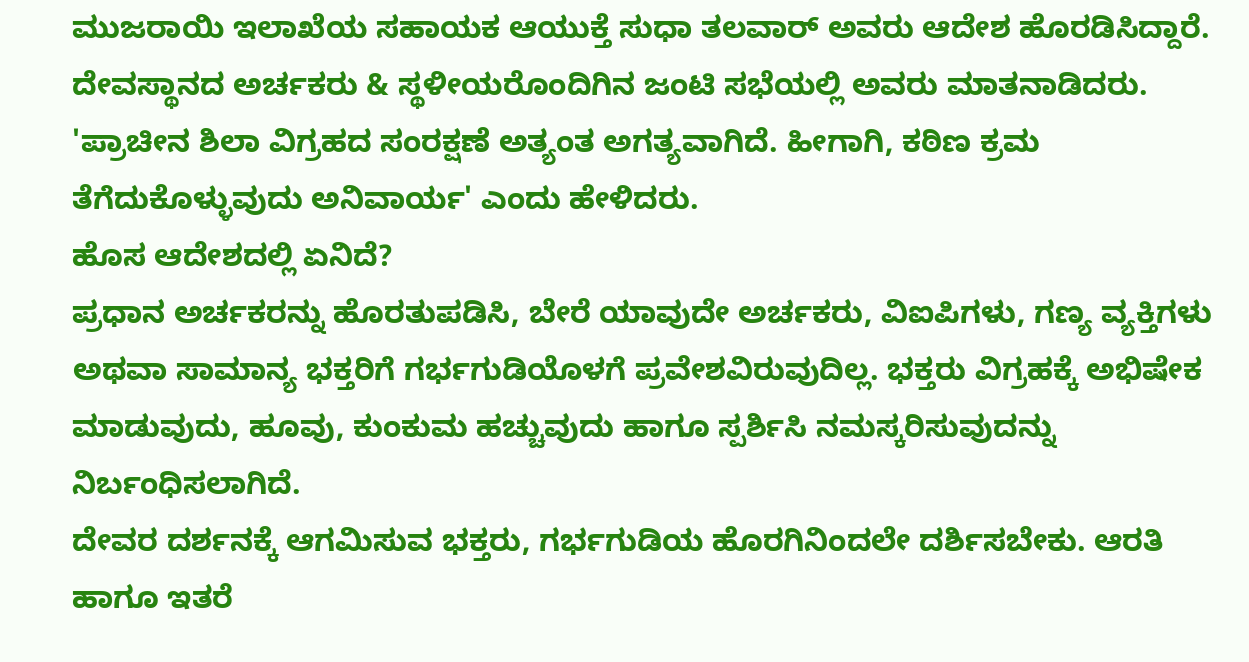ಮುಜರಾಯಿ ಇಲಾಖೆಯ ಸಹಾಯಕ ಆಯುಕ್ತೆ ಸುಧಾ ತಲವಾರ್ ಅವರು ಆದೇಶ ಹೊರಡಿಸಿದ್ದಾರೆ.
ದೇವಸ್ಥಾನದ ಅರ್ಚಕರು & ಸ್ಥಳೀಯರೊಂದಿಗಿನ ಜಂಟಿ ಸಭೆಯಲ್ಲಿ ಅವರು ಮಾತನಾಡಿದರು. 'ಪ್ರಾಚೀನ ಶಿಲಾ ವಿಗ್ರಹದ ಸಂರಕ್ಷಣೆ ಅತ್ಯಂತ ಅಗತ್ಯವಾಗಿದೆ. ಹೀಗಾಗಿ, ಕಠಿಣ ಕ್ರಮ ತೆಗೆದುಕೊಳ್ಳುವುದು ಅನಿವಾರ್ಯ' ಎಂದು ಹೇಳಿದರು.
ಹೊಸ ಆದೇಶದಲ್ಲಿ ಏನಿದೆ?
ಪ್ರಧಾನ ಅರ್ಚಕರನ್ನು ಹೊರತುಪಡಿಸಿ, ಬೇರೆ ಯಾವುದೇ ಅರ್ಚಕರು, ವಿಐಪಿಗಳು, ಗಣ್ಯ ವ್ಯಕ್ತಿಗಳು ಅಥವಾ ಸಾಮಾನ್ಯ ಭಕ್ತರಿಗೆ ಗರ್ಭಗುಡಿಯೊಳಗೆ ಪ್ರವೇಶವಿರುವುದಿಲ್ಲ. ಭಕ್ತರು ವಿಗ್ರಹಕ್ಕೆ ಅಭಿಷೇಕ ಮಾಡುವುದು, ಹೂವು, ಕುಂಕುಮ ಹಚ್ಚುವುದು ಹಾಗೂ ಸ್ಪರ್ಶಿಸಿ ನಮಸ್ಕರಿಸುವುದನ್ನು ನಿರ್ಬಂಧಿಸಲಾಗಿದೆ.
ದೇವರ ದರ್ಶನಕ್ಕೆ ಆಗಮಿಸುವ ಭಕ್ತರು, ಗರ್ಭಗುಡಿಯ ಹೊರಗಿನಿಂದಲೇ ದರ್ಶಿಸಬೇಕು. ಆರತಿ ಹಾಗೂ ಇತರೆ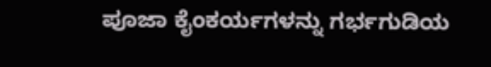ಪೂಜಾ ಕೈಂಕರ್ಯಗಳನ್ನು ಗರ್ಭಗುಡಿಯ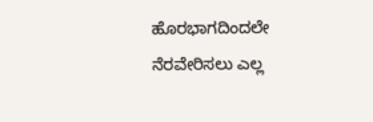ಹೊರಭಾಗದಿಂದಲೇ ನೆರವೇರಿಸಲು ಎಲ್ಲ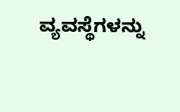ವ್ಯವಸ್ಥೆಗಳನ್ನು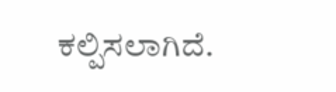ಕಲ್ಪಿಸಲಾಗಿದೆ.